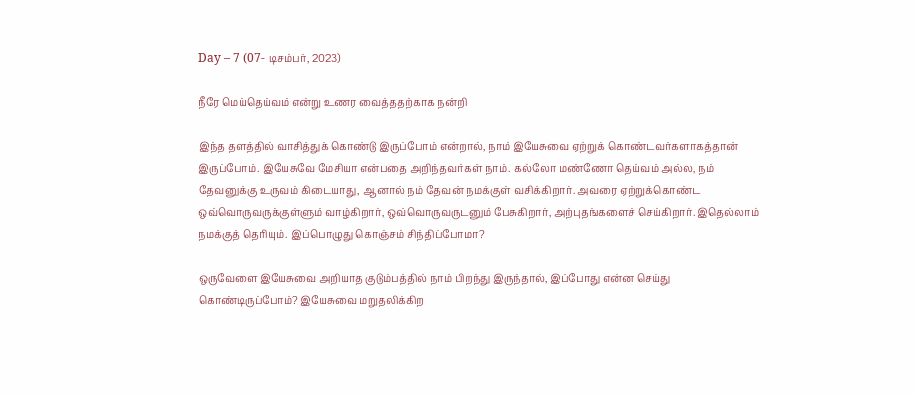Day – 7 (07- டிசம்பர், 2023)

நீரே மெய்தெய்வம் என்று உணர வைத்ததற்காக நன்றி

இந்த தளத்தில் வாசித்துக் கொண்டு இருப்போம் என்றால், நாம் இயேசுவை ஏற்றுக் கொண்டவர்களாகத்தான் இருப்போம். இயேசுவே மேசியா என்பதை அறிந்தவர்கள் நாம். கல்லோ மண்ணோ தெய்வம் அல்ல, நம் தேவனுக்கு உருவம் கிடையாது, ஆனால் நம் தேவன் நமக்குள் வசிக்கிறார். அவரை ஏற்றுக்கொண்ட ஒவ்வொருவருக்குள்ளும் வாழ்கிறார், ஒவ்வொருவருடனும் பேசுகிறார், அற்புதங்களைச் செய்கிறார். இதெல்லாம் நமக்குத் தெரியும். இப்பொழுது கொஞ்சம் சிந்திப்போமா?

ஒருவேளை இயேசுவை அறியாத குடும்பத்தில் நாம் பிறந்து இருந்தால், இப்போது என்ன செய்து கொண்டிருப்போம்? இயேசுவை மறுதலிக்கிற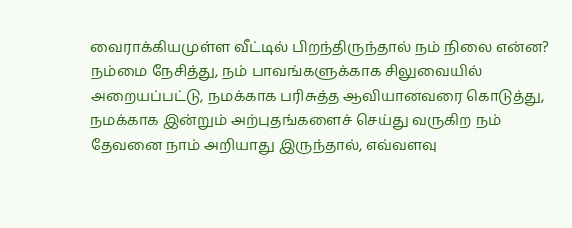வைராக்கியமுள்ள வீட்டில் பிறந்திருந்தால் நம் நிலை என்ன? நம்மை நேசித்து, நம் பாவங்களுக்காக சிலுவையில் அறையப்பட்டு, நமக்காக பரிசுத்த ஆவியானவரை கொடுத்து, நமக்காக இன்றும் அற்புதங்களைச் செய்து வருகிற நம் தேவனை நாம் அறியாது இருந்தால், எவ்வளவு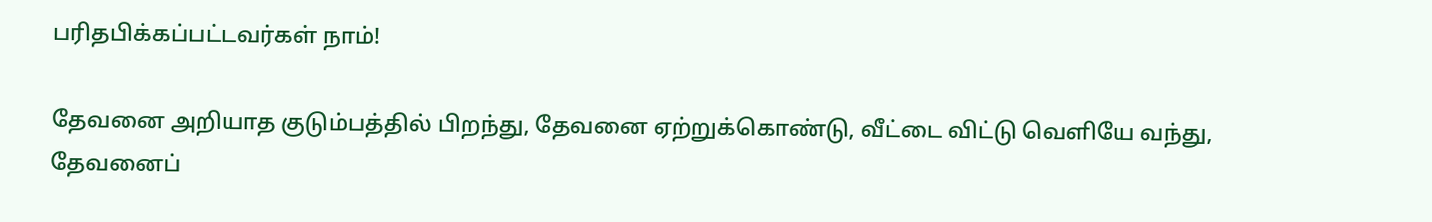பரிதபிக்கப்பட்டவர்கள் நாம்!

தேவனை அறியாத குடும்பத்தில் பிறந்து, தேவனை ஏற்றுக்கொண்டு, வீட்டை விட்டு வெளியே வந்து, தேவனைப்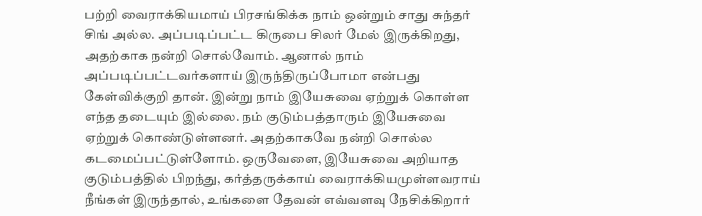பற்றி வைராக்கியமாய் பிரசங்கிக்க நாம் ஒன்றும் சாது சுந்தர் சிங் அல்ல. அப்படிப்பட்ட கிருபை சிலர் மேல் இருக்கிறது, அதற்காக நன்றி சொல்வோம். ஆனால் நாம் அப்படிப்பட்டவர்களாய் இருந்திருப்போமா என்பது கேள்விக்குறி தான். இன்று நாம் இயேசுவை ஏற்றுக் கொள்ள எந்த தடையும் இல்லை. நம் குடும்பத்தாரும் இயேசுவை ஏற்றுக் கொண்டுள்ளனர். அதற்காகவே நன்றி சொல்ல கடமைப்பட்டுள்ளோம். ஒருவேளை, இயேசுவை அறியாத குடும்பத்தில் பிறந்து, கர்த்தருக்காய் வைராக்கியமுள்ளவராய் நீங்கள் இருந்தால், உங்களை தேவன் எவ்வளவு நேசிக்கிறார்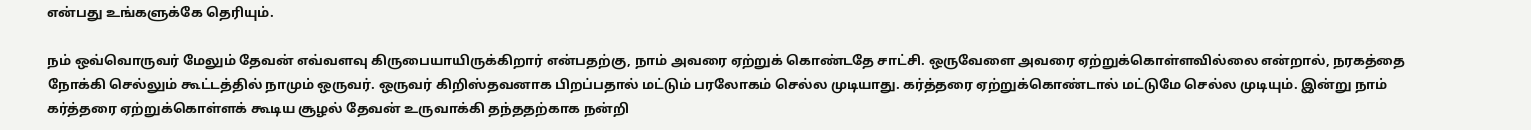என்பது உங்களுக்கே தெரியும்.

நம் ஒவ்வொருவர் மேலும் தேவன் எவ்வளவு கிருபையாயிருக்கிறார் என்பதற்கு, நாம் அவரை ஏற்றுக் கொண்டதே சாட்சி. ஒருவேளை அவரை ஏற்றுக்கொள்ளவில்லை என்றால், நரகத்தை நோக்கி செல்லும் கூட்டத்தில் நாமும் ஒருவர். ஒருவர் கிறிஸ்தவனாக பிறப்பதால் மட்டும் பரலோகம் செல்ல முடியாது. கர்த்தரை ஏற்றுக்கொண்டால் மட்டுமே செல்ல முடியும். இன்று நாம் கர்த்தரை ஏற்றுக்கொள்ளக் கூடிய சூழல் தேவன் உருவாக்கி தந்ததற்காக நன்றி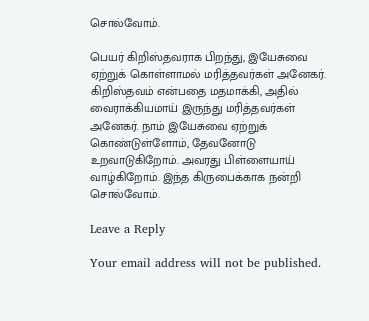சொல்வோம்.

பெயர் கிறிஸ்தவராக பிறந்து, இயேசுவை ஏற்றுக் கொள்ளாமல் மரித்தவர்கள் அனேகர். கிறிஸ்தவம் என்பதை மதமாக்கி, அதில் வைராக்கியமாய் இருந்து மரித்தவர்கள் அனேகர். நாம் இயேசுவை ஏற்றுக் கொண்டுள்ளோம், தேவனோடு உறவாடுகிறோம். அவரது பிள்ளையாய் வாழ்கிறோம். இந்த கிருபைக்காக நன்றி சொல்வோம்.

Leave a Reply

Your email address will not be published.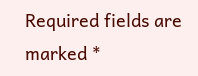Required fields are marked *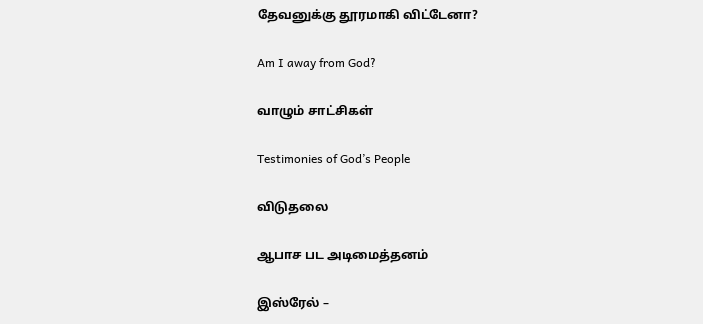தேவனுக்கு தூரமாகி விட்டேனா?

Am I away from God?

வாழும் சாட்சிகள்

Testimonies of God’s People

விடுதலை

ஆபாச பட அடிமைத்தனம்

இஸ்ரேல் –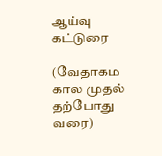ஆய்வு கட்டுரை

(வேதாகம கால முதல் தற்போது வரை)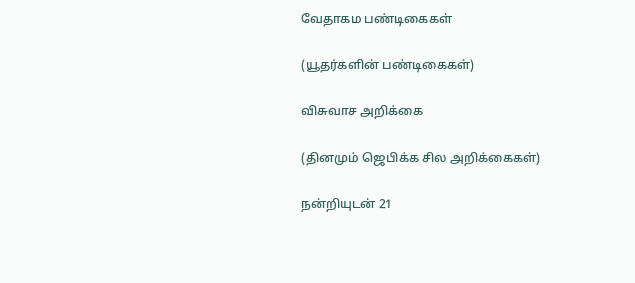வேதாகம பண்டிகைகள்

(யூதர்களின் பண்டிகைகள்)

விசுவாச அறிக்கை

(தினமும் ஜெபிக்க சில அறிக்கைகள்)

நன்றியுடன் 21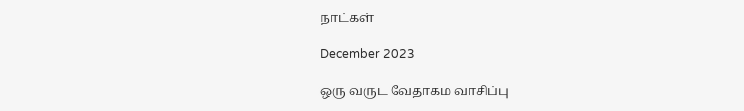நாட்கள்

December 2023

ஒரு வருட வேதாகம வாசிப்பு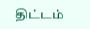திட்டம்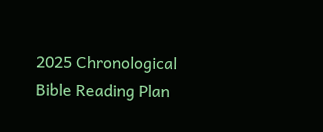2025 Chronological Bible Reading Plan